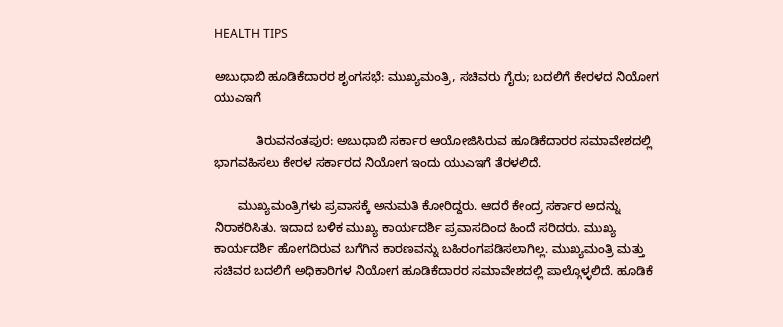HEALTH TIPS

ಅಬುಧಾಬಿ ಹೂಡಿಕೆದಾರರ ಶೃಂಗಸಭೆ: ಮುಖ್ಯಮಂತ್ರಿ, ಸಚಿವರು ಗೈರು; ಬದಲಿಗೆ ಕೇರಳದ ನಿಯೋಗ ಯುಎಇಗೆ

            ತಿರುವನಂತಪುರ: ಅಬುಧಾಬಿ ಸರ್ಕಾರ ಆಯೋಜಿಸಿರುವ ಹೂಡಿಕೆದಾರರ ಸಮಾವೇಶದಲ್ಲಿ ಭಾಗವಹಿಸಲು ಕೇರಳ ಸರ್ಕಾರದ ನಿಯೋಗ ಇಂದು ಯುಎಇಗೆ ತೆರಳಲಿದೆ.

       ಮುಖ್ಯಮಂತ್ರಿಗಳು ಪ್ರವಾಸಕ್ಕೆ ಅನುಮತಿ ಕೋರಿದ್ದರು. ಆದರೆ ಕೇಂದ್ರ ಸರ್ಕಾರ ಅದನ್ನು ನಿರಾಕರಿಸಿತು. ಇದಾದ ಬಳಿಕ ಮುಖ್ಯ ಕಾರ್ಯದರ್ಶಿ ಪ್ರವಾಸದಿಂದ ಹಿಂದೆ ಸರಿದರು. ಮುಖ್ಯ ಕಾರ್ಯದರ್ಶಿ ಹೋಗದಿರುವ ಬಗೆಗಿನ ಕಾರಣವನ್ನು ಬಹಿರಂಗಪಡಿಸಲಾಗಿಲ್ಲ. ಮುಖ್ಯಮಂತ್ರಿ ಮತ್ತು ಸಚಿವರ ಬದಲಿಗೆ ಅಧಿಕಾರಿಗಳ ನಿಯೋಗ ಹೂಡಿಕೆದಾರರ ಸಮಾವೇಶದಲ್ಲಿ ಪಾಲ್ಗೊಳ್ಳಲಿದೆ. ಹೂಡಿಕೆ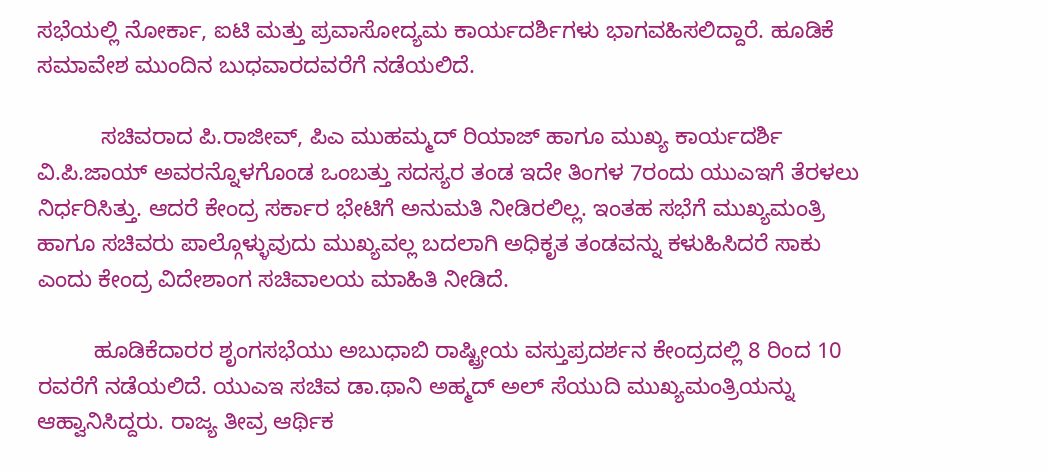ಸಭೆಯಲ್ಲಿ ನೋರ್ಕಾ, ಐಟಿ ಮತ್ತು ಪ್ರವಾಸೋದ್ಯಮ ಕಾರ್ಯದರ್ಶಿಗಳು ಭಾಗವಹಿಸಲಿದ್ದಾರೆ. ಹೂಡಿಕೆ ಸಮಾವೇಶ ಮುಂದಿನ ಬುಧವಾರದವರೆಗೆ ನಡೆಯಲಿದೆ.

          ಸಚಿವರಾದ ಪಿ.ರಾಜೀವ್, ಪಿಎ ಮುಹಮ್ಮದ್ ರಿಯಾಜ್ ಹಾಗೂ ಮುಖ್ಯ ಕಾರ್ಯದರ್ಶಿ ವಿ.ಪಿ.ಜಾಯ್ ಅವರನ್ನೊಳಗೊಂಡ ಒಂಬತ್ತು ಸದಸ್ಯರ ತಂಡ ಇದೇ ತಿಂಗಳ 7ರಂದು ಯುಎಇಗೆ ತೆರಳಲು ನಿರ್ಧರಿಸಿತ್ತು. ಆದರೆ ಕೇಂದ್ರ ಸರ್ಕಾರ ಭೇಟಿಗೆ ಅನುಮತಿ ನೀಡಿರಲಿಲ್ಲ. ಇಂತಹ ಸಭೆಗೆ ಮುಖ್ಯಮಂತ್ರಿ ಹಾಗೂ ಸಚಿವರು ಪಾಲ್ಗೊಳ್ಳುವುದು ಮುಖ್ಯವಲ್ಲ ಬದಲಾಗಿ ಅಧಿಕೃತ ತಂಡವನ್ನು ಕಳುಹಿಸಿದರೆ ಸಾಕು ಎಂದು ಕೇಂದ್ರ ವಿದೇಶಾಂಗ ಸಚಿವಾಲಯ ಮಾಹಿತಿ ನೀಡಿದೆ.

         ಹೂಡಿಕೆದಾರರ ಶೃಂಗಸಭೆಯು ಅಬುಧಾಬಿ ರಾಷ್ಟ್ರೀಯ ವಸ್ತುಪ್ರದರ್ಶನ ಕೇಂದ್ರದಲ್ಲಿ 8 ರಿಂದ 10 ರವರೆಗೆ ನಡೆಯಲಿದೆ. ಯುಎಇ ಸಚಿವ ಡಾ.ಥಾನಿ ಅಹ್ಮದ್ ಅಲ್ ಸೆಯುದಿ ಮುಖ್ಯಮಂತ್ರಿಯನ್ನು ಆಹ್ವಾನಿಸಿದ್ದರು. ರಾಜ್ಯ ತೀವ್ರ ಆರ್ಥಿಕ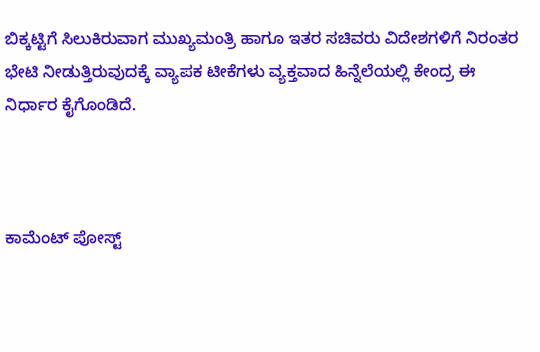ಬಿಕ್ಕಟ್ಟಿಗೆ ಸಿಲುಕಿರುವಾಗ ಮುಖ್ಯಮಂತ್ರಿ ಹಾಗೂ ಇತರ ಸಚಿವರು ವಿದೇಶಗಳಿಗೆ ನಿರಂತರ ಭೇಟಿ ನೀಡುತ್ತಿರುವುದಕ್ಕೆ ವ್ಯಾಪಕ ಟೀಕೆಗಳು ವ್ಯಕ್ತವಾದ ಹಿನ್ನೆಲೆಯಲ್ಲಿ ಕೇಂದ್ರ ಈ ನಿರ್ಧಾರ ಕೈಗೊಂಡಿದೆ.



ಕಾಮೆಂಟ್‌‌ ಪೋಸ್ಟ್‌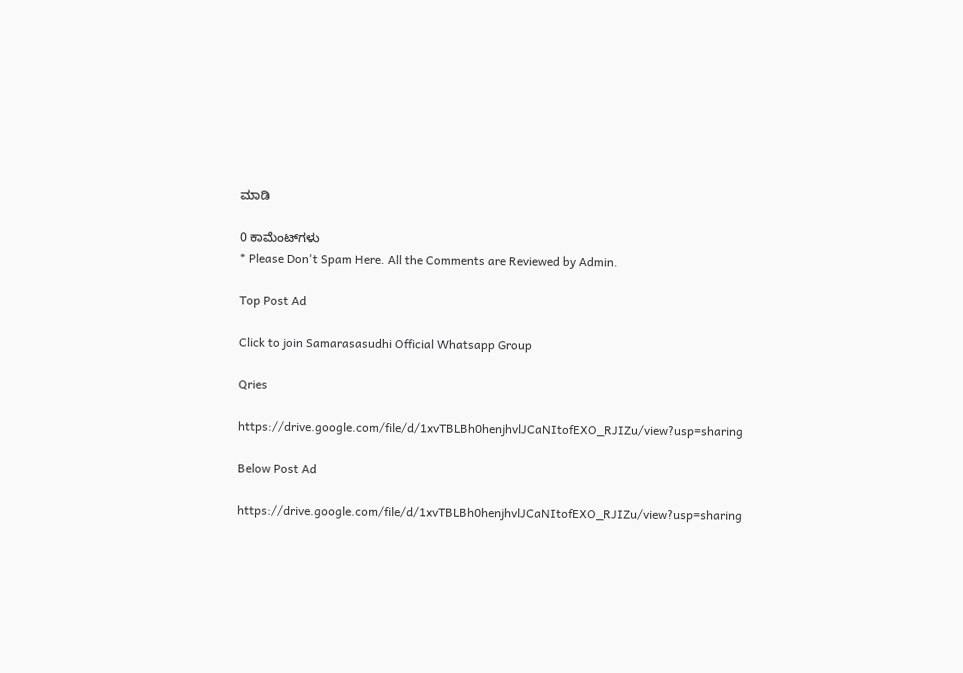ಮಾಡಿ

0 ಕಾಮೆಂಟ್‌ಗಳು
* Please Don't Spam Here. All the Comments are Reviewed by Admin.

Top Post Ad

Click to join Samarasasudhi Official Whatsapp Group

Qries

https://drive.google.com/file/d/1xvTBLBh0henjhvlJCaNItofEXO_RJIZu/view?usp=sharing

Below Post Ad

https://drive.google.com/file/d/1xvTBLBh0henjhvlJCaNItofEXO_RJIZu/view?usp=sharing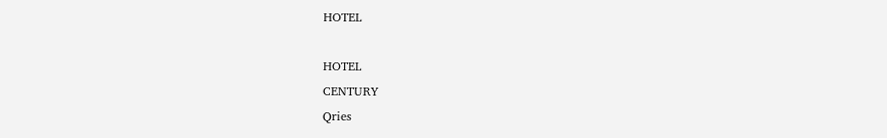HOTEL

HOTEL
CENTURY
Qries